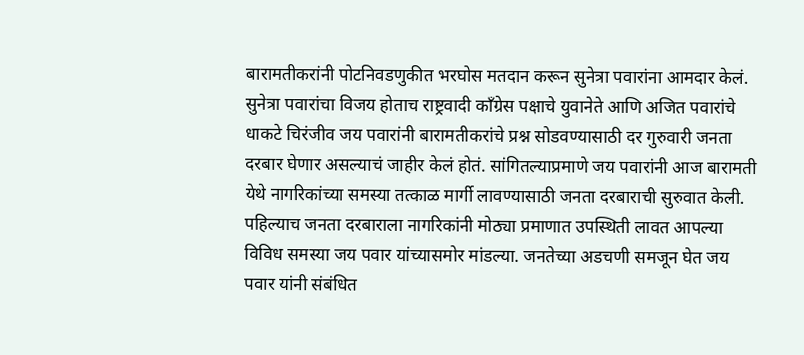बारामतीकरांनी पोटनिवडणुकीत भरघोस मतदान करून सुनेत्रा पवारांना आमदार केलं. सुनेत्रा पवारांचा विजय होताच राष्ट्रवादी काँग्रेस पक्षाचे युवानेते आणि अजित पवारांचे धाकटे चिरंजीव जय पवारांनी बारामतीकरांचे प्रश्न सोडवण्यासाठी दर गुरुवारी जनता दरबार घेणार असल्याचं जाहीर केलं होतं. सांगितल्याप्रमाणे जय पवारांनी आज बारामती येथे नागरिकांच्या समस्या तत्काळ मार्गी लावण्यासाठी जनता दरबाराची सुरुवात केली. पहिल्याच जनता दरबाराला नागरिकांनी मोठ्या प्रमाणात उपस्थिती लावत आपल्या विविध समस्या जय पवार यांच्यासमोर मांडल्या. जनतेच्या अडचणी समजून घेत जय पवार यांनी संबंधित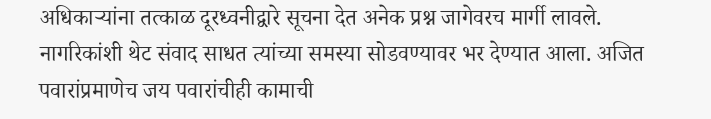अधिकाऱ्यांना तत्काळ दूरध्वनीद्वारे सूचना देत अनेक प्रश्न जागेवरच मार्गी लावले. नागरिकांशी थेट संवाद साधत त्यांच्या समस्या सोडवण्यावर भर देण्यात आला. अजित पवारांप्रमाणेच जय पवारांचीही कामाची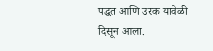पद्धत आणि उरक यावेळी दिसून आला.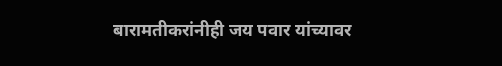बारामतीकरांनीही जय पवार यांच्यावर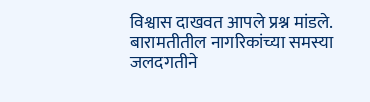विश्वास दाखवत आपले प्रश्न मांडले. बारामतीतील नागरिकांच्या समस्या जलदगतीने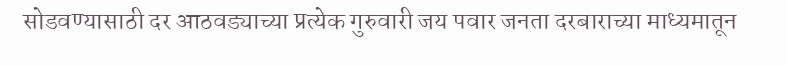सोडवण्यासाठी दर आठवड्याच्या प्रत्येक गुरुवारी जय पवार जनता दरबाराच्या माध्यमातून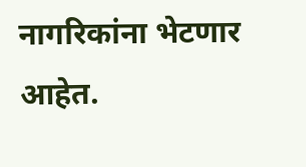नागरिकांना भेटणार आहेत.